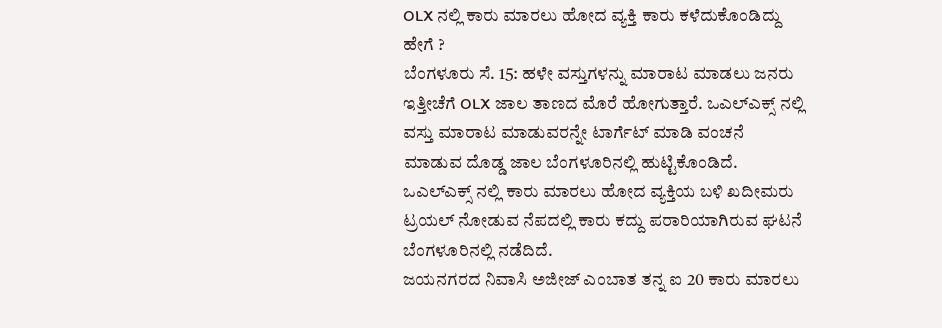OLX ನಲ್ಲಿ ಕಾರು ಮಾರಲು ಹೋದ ವ್ಯಕ್ತಿ ಕಾರು ಕಳೆದುಕೊಂಡಿದ್ದು ಹೇಗೆ ?
ಬೆಂಗಳೂರು ಸೆ. 15: ಹಳೇ ವಸ್ತುಗಳನ್ನು ಮಾರಾಟ ಮಾಡಲು ಜನರು ಇತ್ತೀಚೆಗೆ OLX ಜಾಲ ತಾಣದ ಮೊರೆ ಹೋಗುತ್ತಾರೆ. ಒಎಲ್ಎಕ್ಸ್ ನಲ್ಲಿ ವಸ್ತು ಮಾರಾಟ ಮಾಡುವರನ್ನೇ ಟಾರ್ಗೆಟ್ ಮಾಡಿ ವಂಚನೆ ಮಾಡುವ ದೊಡ್ಡ ಜಾಲ ಬೆಂಗಳೂರಿನಲ್ಲಿ ಹುಟ್ಟಿಕೊಂಡಿದೆ. ಒಎಲ್ಎಕ್ಸ್ ನಲ್ಲಿ ಕಾರು ಮಾರಲು ಹೋದ ವ್ಯಕ್ತಿಯ ಬಳಿ ಖದೀಮರು ಟ್ರಯಲ್ ನೋಡುವ ನೆಪದಲ್ಲಿ ಕಾರು ಕದ್ದು ಪರಾರಿಯಾಗಿರುವ ಘಟನೆ ಬೆಂಗಳೂರಿನಲ್ಲಿ ನಡೆದಿದೆ.
ಜಯನಗರದ ನಿವಾಸಿ ಅಜೀಜ್ ಎಂಬಾತ ತನ್ನ ಐ 20 ಕಾರು ಮಾರಲು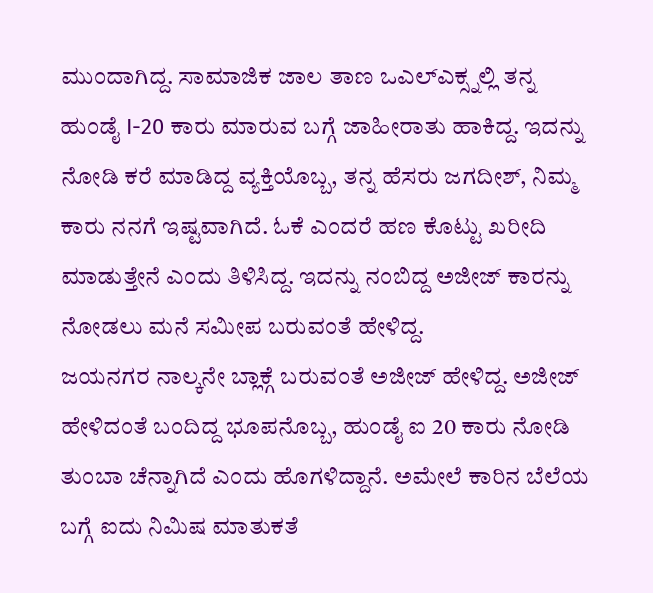ಮುಂದಾಗಿದ್ದ. ಸಾಮಾಜಿಕ ಜಾಲ ತಾಣ ಒಎಲ್ಎಕ್ಸ್ನಲ್ಲಿ ತನ್ನ ಹುಂಡೈ I-20 ಕಾರು ಮಾರುವ ಬಗ್ಗೆ ಜಾಹೀರಾತು ಹಾಕಿದ್ದ. ಇದನ್ನು ನೋಡಿ ಕರೆ ಮಾಡಿದ್ದ ವ್ಯಕ್ತಿಯೊಬ್ಬ, ತನ್ನ ಹೆಸರು ಜಗದೀಶ್, ನಿಮ್ಮ ಕಾರು ನನಗೆ ಇಷ್ಟವಾಗಿದೆ. ಓಕೆ ಎಂದರೆ ಹಣ ಕೊಟ್ಟು ಖರೀದಿ ಮಾಡುತ್ತೇನೆ ಎಂದು ತಿಳಿಸಿದ್ದ. ಇದನ್ನು ನಂಬಿದ್ದ ಅಜೀಜ್ ಕಾರನ್ನು ನೋಡಲು ಮನೆ ಸಮೀಪ ಬರುವಂತೆ ಹೇಳಿದ್ದ.
ಜಯನಗರ ನಾಲ್ಕನೇ ಬ್ಲಾಕ್ಗೆ ಬರುವಂತೆ ಅಜೀಜ್ ಹೇಳಿದ್ದ. ಅಜೀಜ್ ಹೇಳಿದಂತೆ ಬಂದಿದ್ದ ಭೂಪನೊಬ್ಬ, ಹುಂಡೈ ಐ 20 ಕಾರು ನೋಡಿ ತುಂಬಾ ಚೆನ್ನಾಗಿದೆ ಎಂದು ಹೊಗಳಿದ್ದಾನೆ. ಅಮೇಲೆ ಕಾರಿನ ಬೆಲೆಯ ಬಗ್ಗೆ ಐದು ನಿಮಿಷ ಮಾತುಕತೆ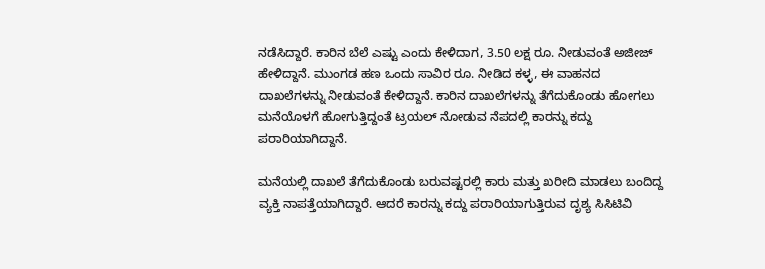ನಡೆಸಿದ್ದಾರೆ. ಕಾರಿನ ಬೆಲೆ ಎಷ್ಟು ಎಂದು ಕೇಳಿದಾಗ, 3.50 ಲಕ್ಷ ರೂ. ನೀಡುವಂತೆ ಅಜೀಜ್ ಹೇಳಿದ್ದಾನೆ. ಮುಂಗಡ ಹಣ ಒಂದು ಸಾವಿರ ರೂ. ನೀಡಿದ ಕಳ್ಳ, ಈ ವಾಹನದ ದಾಖಲೆಗಳನ್ನು ನೀಡುವಂತೆ ಕೇಳಿದ್ದಾನೆ. ಕಾರಿನ ದಾಖಲೆಗಳನ್ನು ತೆಗೆದುಕೊಂಡು ಹೋಗಲು ಮನೆಯೊಳಗೆ ಹೋಗುತ್ತಿದ್ದಂತೆ ಟ್ರಯಲ್ ನೋಡುವ ನೆಪದಲ್ಲಿ ಕಾರನ್ನು ಕದ್ದು ಪರಾರಿಯಾಗಿದ್ದಾನೆ.

ಮನೆಯಲ್ಲಿ ದಾಖಲೆ ತೆಗೆದುಕೊಂಡು ಬರುವಷ್ಟರಲ್ಲಿ ಕಾರು ಮತ್ತು ಖರೀದಿ ಮಾಡಲು ಬಂದಿದ್ದ ವ್ಯಕ್ತಿ ನಾಪತ್ತೆಯಾಗಿದ್ದಾರೆ. ಆದರೆ ಕಾರನ್ನು ಕದ್ದು ಪರಾರಿಯಾಗುತ್ತಿರುವ ದೃಶ್ಯ ಸಿಸಿಟಿವಿ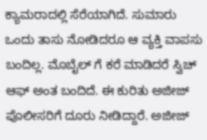ಕ್ಯಾಮರಾದಲ್ಲಿ ಸೆರೆಯಾಗಿದೆ. ಸುಮಾರು ಒಂದು ತಾಸು ನೋಡಿದರೂ ಆ ವ್ಯಕ್ತಿ ವಾಪಸು ಬಂದಿಲ್ಲ. ಮೊಬೈಲ್ ಗೆ ಕರೆ ಮಾಡಿದರೆ ಸ್ವಿಚ್ ಆಫ್ ಅಂತ ಬಂದಿದೆ. ಈ ಕುರಿತು ಅಜೀಜ್ ಪೊಲೀಸರಿಗೆ ದೂರು ನೀಡಿದ್ದಾರೆ. ಅಜೀಜ್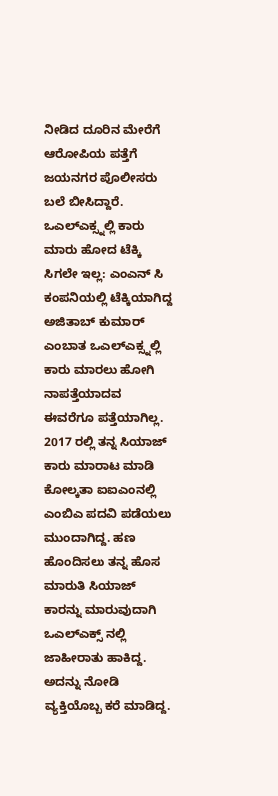ನೀಡಿದ ದೂರಿನ ಮೇರೆಗೆ ಆರೋಪಿಯ ಪತ್ತೆಗೆ ಜಯನಗರ ಪೊಲೀಸರು ಬಲೆ ಬೀಸಿದ್ದಾರೆ.
ಒಎಲ್ಎಕ್ಸ್ನಲ್ಲಿ ಕಾರು ಮಾರು ಹೋದ ಟೆಕ್ಕಿ ಸಿಗಲೇ ಇಲ್ಲ: ಎಂಎನ್ ಸಿ ಕಂಪನಿಯಲ್ಲಿ ಟೆಕ್ಕಿಯಾಗಿದ್ದ ಅಜಿತಾಬ್ ಕುಮಾರ್ ಎಂಬಾತ ಒಎಲ್ಎಕ್ಸ್ನಲ್ಲಿ ಕಾರು ಮಾರಲು ಹೋಗಿ ನಾಪತ್ತೆಯಾದವ ಈವರೆಗೂ ಪತ್ತೆಯಾಗಿಲ್ಲ. 2017 ರಲ್ಲಿ ತನ್ನ ಸಿಯಾಜ್ ಕಾರು ಮಾರಾಟ ಮಾಡಿ ಕೋಲ್ಕತಾ ಐಐಎಂನಲ್ಲಿ ಎಂಬಿಎ ಪದವಿ ಪಡೆಯಲು ಮುಂದಾಗಿದ್ದ. ಹಣ ಹೊಂದಿಸಲು ತನ್ನ ಹೊಸ ಮಾರುತಿ ಸಿಯಾಜ್ ಕಾರನ್ನು ಮಾರುವುದಾಗಿ ಒಎಲ್ಎಕ್ಸ್ ನಲ್ಲಿ ಜಾಹೀರಾತು ಹಾಕಿದ್ದ. ಅದನ್ನು ನೋಡಿ ವ್ಯಕ್ತಿಯೊಬ್ಬ ಕರೆ ಮಾಡಿದ್ದ.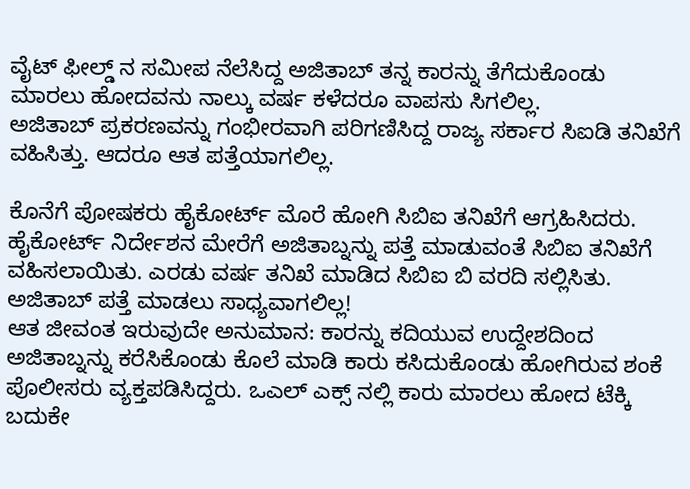ವೈಟ್ ಫೀಲ್ಡ್ ನ ಸಮೀಪ ನೆಲೆಸಿದ್ದ ಅಜಿತಾಬ್ ತನ್ನ ಕಾರನ್ನು ತೆಗೆದುಕೊಂಡು ಮಾರಲು ಹೋದವನು ನಾಲ್ಕು ವರ್ಷ ಕಳೆದರೂ ವಾಪಸು ಸಿಗಲಿಲ್ಲ.
ಅಜಿತಾಬ್ ಪ್ರಕರಣವನ್ನು ಗಂಭೀರವಾಗಿ ಪರಿಗಣಿಸಿದ್ದ ರಾಜ್ಯ ಸರ್ಕಾರ ಸಿಐಡಿ ತನಿಖೆಗೆ ವಹಿಸಿತ್ತು. ಆದರೂ ಆತ ಪತ್ತೆಯಾಗಲಿಲ್ಲ.

ಕೊನೆಗೆ ಪೋಷಕರು ಹೈಕೋರ್ಟ್ ಮೊರೆ ಹೋಗಿ ಸಿಬಿಐ ತನಿಖೆಗೆ ಆಗ್ರಹಿಸಿದರು. ಹೈಕೋರ್ಟ್ ನಿರ್ದೇಶನ ಮೇರೆಗೆ ಅಜಿತಾಬ್ನನ್ನು ಪತ್ತೆ ಮಾಡುವಂತೆ ಸಿಬಿಐ ತನಿಖೆಗೆ ವಹಿಸಲಾಯಿತು. ಎರಡು ವರ್ಷ ತನಿಖೆ ಮಾಡಿದ ಸಿಬಿಐ ಬಿ ವರದಿ ಸಲ್ಲಿಸಿತು. ಅಜಿತಾಬ್ ಪತ್ತೆ ಮಾಡಲು ಸಾಧ್ಯವಾಗಲಿಲ್ಲ!
ಆತ ಜೀವಂತ ಇರುವುದೇ ಅನುಮಾನ: ಕಾರನ್ನು ಕದಿಯುವ ಉದ್ದೇಶದಿಂದ ಅಜಿತಾಬ್ನನ್ನು ಕರೆಸಿಕೊಂಡು ಕೊಲೆ ಮಾಡಿ ಕಾರು ಕಸಿದುಕೊಂಡು ಹೋಗಿರುವ ಶಂಕೆ ಪೊಲೀಸರು ವ್ಯಕ್ತಪಡಿಸಿದ್ದರು. ಒಎಲ್ ಎಕ್ಸ್ ನಲ್ಲಿ ಕಾರು ಮಾರಲು ಹೋದ ಟೆಕ್ಕಿ ಬದುಕೇ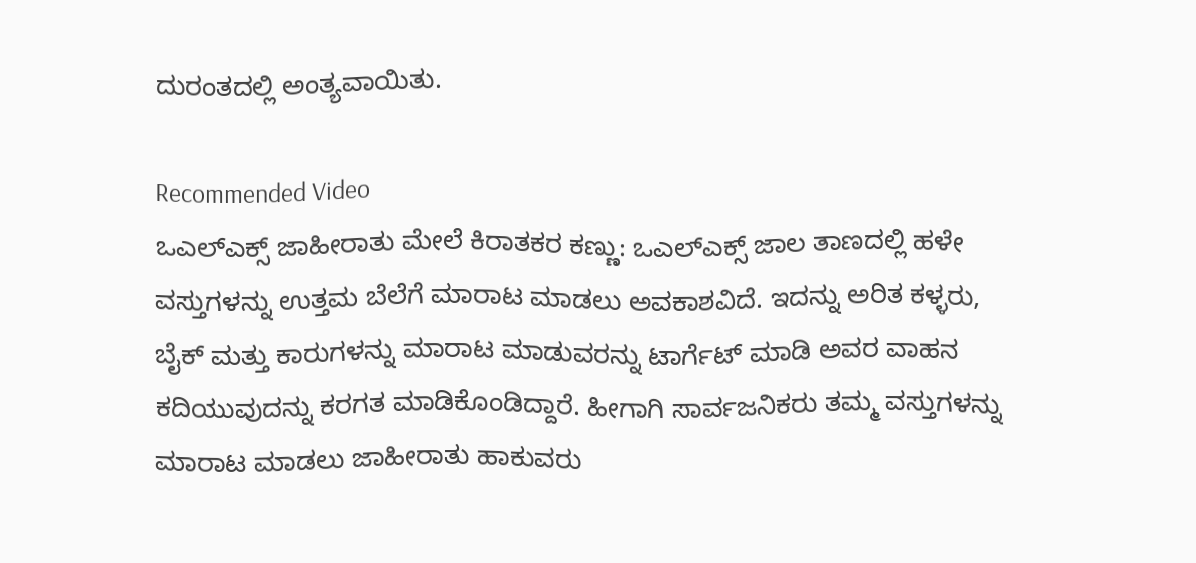ದುರಂತದಲ್ಲಿ ಅಂತ್ಯವಾಯಿತು.

Recommended Video
ಒಎಲ್ಎಕ್ಸ್ ಜಾಹೀರಾತು ಮೇಲೆ ಕಿರಾತಕರ ಕಣ್ಣು: ಒಎಲ್ಎಕ್ಸ್ ಜಾಲ ತಾಣದಲ್ಲಿ ಹಳೇ ವಸ್ತುಗಳನ್ನು ಉತ್ತಮ ಬೆಲೆಗೆ ಮಾರಾಟ ಮಾಡಲು ಅವಕಾಶವಿದೆ. ಇದನ್ನು ಅರಿತ ಕಳ್ಳರು, ಬೈಕ್ ಮತ್ತು ಕಾರುಗಳನ್ನು ಮಾರಾಟ ಮಾಡುವರನ್ನು ಟಾರ್ಗೆಟ್ ಮಾಡಿ ಅವರ ವಾಹನ ಕದಿಯುವುದನ್ನು ಕರಗತ ಮಾಡಿಕೊಂಡಿದ್ದಾರೆ. ಹೀಗಾಗಿ ಸಾರ್ವಜನಿಕರು ತಮ್ಮ ವಸ್ತುಗಳನ್ನು ಮಾರಾಟ ಮಾಡಲು ಜಾಹೀರಾತು ಹಾಕುವರು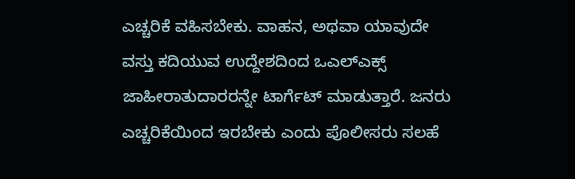ಎಚ್ಚರಿಕೆ ವಹಿಸಬೇಕು. ವಾಹನ, ಅಥವಾ ಯಾವುದೇ ವಸ್ತು ಕದಿಯುವ ಉದ್ದೇಶದಿಂದ ಒಎಲ್ಎಕ್ಸ್ ಜಾಹೀರಾತುದಾರರನ್ನೇ ಟಾರ್ಗೆಟ್ ಮಾಡುತ್ತಾರೆ. ಜನರು ಎಚ್ಚರಿಕೆಯಿಂದ ಇರಬೇಕು ಎಂದು ಪೊಲೀಸರು ಸಲಹೆ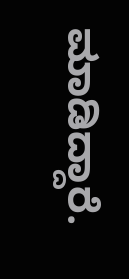ಮಾಡಿದ್ದಾರೆ.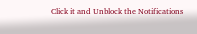Click it and Unblock the Notifications